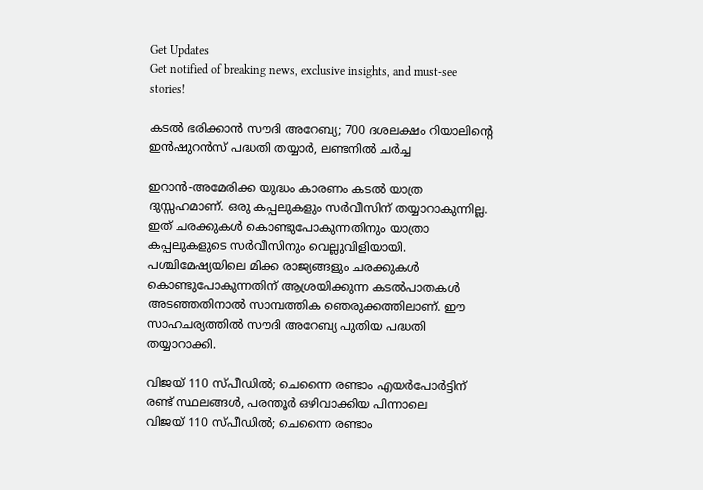Get Updates
Get notified of breaking news, exclusive insights, and must-see stories!

കടല്‍ ഭരിക്കാന്‍ സൗദി അറേബ്യ; 700 ദശലക്ഷം റിയാലിന്റെ ഇന്‍ഷുറന്‍സ് പദ്ധതി തയ്യാര്‍, ലണ്ടനില്‍ ചര്‍ച്ച

ഇറാന്‍-അമേരിക്ക യുദ്ധം കാരണം കടല്‍ യാത്ര ദുസ്സഹമാണ്. ഒരു കപ്പലുകളും സര്‍വീസിന് തയ്യാറാകുന്നില്ല. ഇത് ചരക്കുകള്‍ കൊണ്ടുപോകുന്നതിനും യാത്രാ കപ്പലുകളുടെ സര്‍വീസിനും വെല്ലുവിളിയായി. പശ്ചിമേഷ്യയിലെ മിക്ക രാജ്യങ്ങളും ചരക്കുകള്‍ കൊണ്ടുപോകുന്നതിന് ആശ്രയിക്കുന്ന കടല്‍പാതകള്‍ അടഞ്ഞതിനാല്‍ സാമ്പത്തിക ഞെരുക്കത്തിലാണ്. ഈ സാഹചര്യത്തില്‍ സൗദി അറേബ്യ പുതിയ പദ്ധതി തയ്യാറാക്കി.

വിജയ് 110 സ്പീഡില്‍; ചെന്നൈ രണ്ടാം എയര്‍പോര്‍ട്ടിന് രണ്ട് സ്ഥലങ്ങള്‍, പരന്തൂര്‍ ഒഴിവാക്കിയ പിന്നാലെ
വിജയ് 110 സ്പീഡില്‍; ചെന്നൈ രണ്ടാം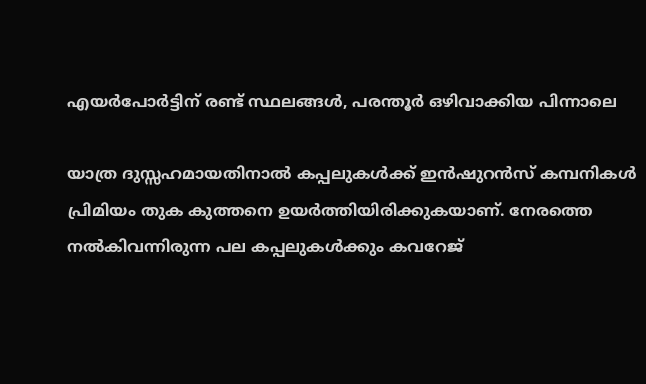എയര്‍പോര്‍ട്ടിന് രണ്ട് സ്ഥലങ്ങള്‍, പരന്തൂര്‍ ഒഴിവാക്കിയ പിന്നാലെ

യാത്ര ദുസ്സഹമായതിനാല്‍ കപ്പലുകള്‍ക്ക് ഇന്‍ഷുറന്‍സ് കമ്പനികള്‍ പ്രിമിയം തുക കുത്തനെ ഉയര്‍ത്തിയിരിക്കുകയാണ്. നേരത്തെ നല്‍കിവന്നിരുന്ന പല കപ്പലുകള്‍ക്കും കവറേജ്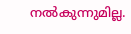നല്‍കുന്നുമില്ല.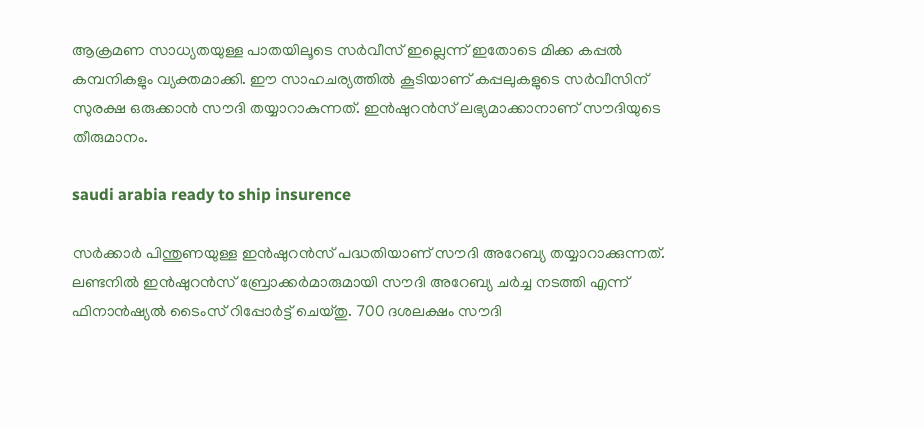ആക്രമണ സാധ്യതയുള്ള പാതയിലൂടെ സര്‍വീസ് ഇല്ലെന്ന് ഇതോടെ മിക്ക കപ്പല്‍ കമ്പനികളും വ്യക്തമാക്കി. ഈ സാഹചര്യത്തില്‍ കൂടിയാണ് കപ്പലുകളുടെ സര്‍വീസിന് സുരക്ഷ ഒരുക്കാന്‍ സൗദി തയ്യാറാകുന്നത്. ഇന്‍ഷുറന്‍സ് ലഭ്യമാക്കാനാണ് സൗദിയുടെ തീരുമാനം.

saudi arabia ready to ship insurence

സര്‍ക്കാര്‍ പിന്തുണയുള്ള ഇന്‍ഷുറന്‍സ് പദ്ധതിയാണ് സൗദി അറേബ്യ തയ്യാറാക്കുന്നത്. ലണ്ടനില്‍ ഇന്‍ഷുറന്‍സ് ബ്രോക്കര്‍മാരുമായി സൗദി അറേബ്യ ചര്‍ച്ച നടത്തി എന്ന് ഫിനാന്‍ഷ്യല്‍ ടൈംസ് റിപ്പോര്‍ട്ട് ചെയ്തു. 700 ദശലക്ഷം സൗദി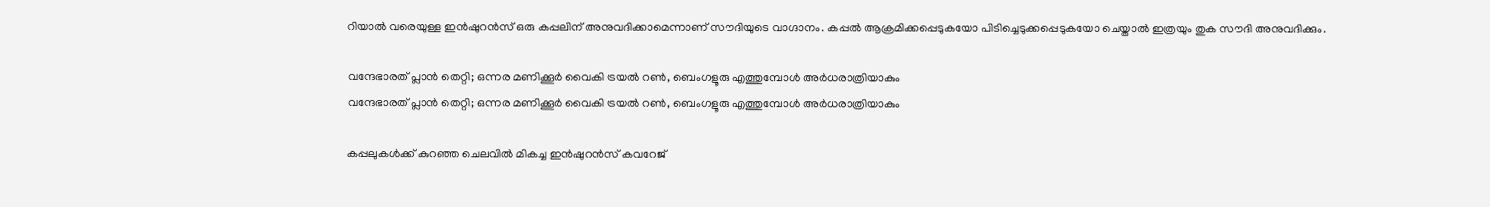റിയാല്‍ വരെയുള്ള ഇന്‍ഷുറന്‍സ് ഒരു കപ്പലിന് അനുവദിക്കാമെന്നാണ് സൗദിയുടെ വാഗ്ദാനം. കപ്പല്‍ ആക്രമിക്കപ്പെടുകയോ പിടിച്ചെടുക്കപ്പെടുകയോ ചെയ്താല്‍ ഇത്രയും തുക സൗദി അനുവദിക്കും.

വന്ദേഭാരത് പ്ലാന്‍ തെറ്റി; ഒന്നര മണിക്കൂര്‍ വൈകി ട്രയല്‍ റണ്‍, ബെംഗളൂരു എത്തുമ്പോള്‍ അര്‍ധരാത്രിയാകും
വന്ദേഭാരത് പ്ലാന്‍ തെറ്റി; ഒന്നര മണിക്കൂര്‍ വൈകി ട്രയല്‍ റണ്‍, ബെംഗളൂരു എത്തുമ്പോള്‍ അര്‍ധരാത്രിയാകും

കപ്പലുകള്‍ക്ക് കുറഞ്ഞ ചെലവില്‍ മികച്ച ഇന്‍ഷുറന്‍സ് കവറേജ്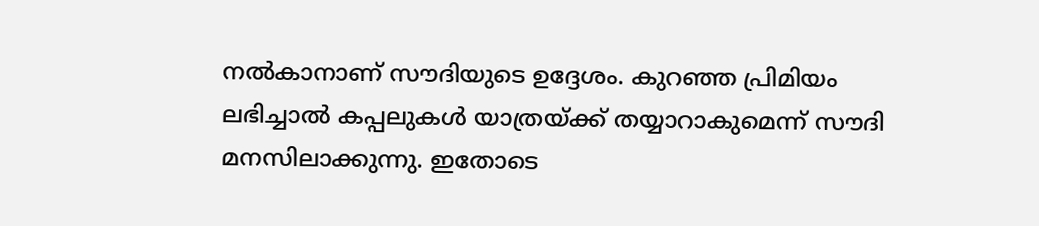നല്‍കാനാണ് സൗദിയുടെ ഉദ്ദേശം. കുറഞ്ഞ പ്രിമിയം ലഭിച്ചാല്‍ കപ്പലുകള്‍ യാത്രയ്ക്ക് തയ്യാറാകുമെന്ന് സൗദി മനസിലാക്കുന്നു. ഇതോടെ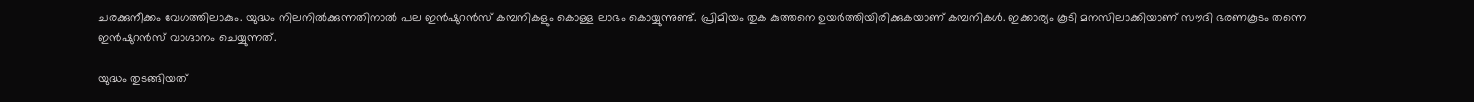ചരക്കുനീക്കം വേഗത്തിലാകും. യുദ്ധം നിലനില്‍ക്കുന്നതിനാല്‍ പല ഇന്‍ഷുറന്‍സ് കമ്പനികളും കൊള്ള ലാഭം കൊയ്യുന്നുണ്ട്. പ്രിമിയം തുക കുത്തനെ ഉയര്‍ത്തിയിരിക്കുകയാണ് കമ്പനികള്‍. ഇക്കാര്യം കൂടി മനസിലാക്കിയാണ് സൗദി ഭരണകൂടം തന്നെ ഇന്‍ഷുറന്‍സ് വാഗ്ദാനം ചെയ്യുന്നത്.

യുദ്ധം തുടങ്ങിയത്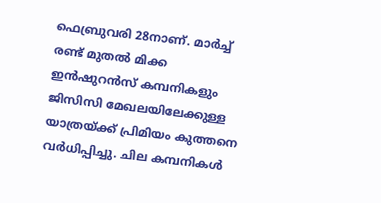ഫെബ്രുവരി 28നാണ്. മാര്‍ച്ച് രണ്ട് മുതല്‍ മിക്ക ഇന്‍ഷുറന്‍സ് കമ്പനികളും ജിസിസി മേഖലയിലേക്കുള്ള യാത്രയ്ക്ക് പ്രിമിയം കുത്തനെ വര്‍ധിപ്പിച്ചു. ചില കമ്പനികള്‍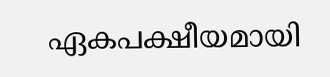ഏകപക്ഷീയമായി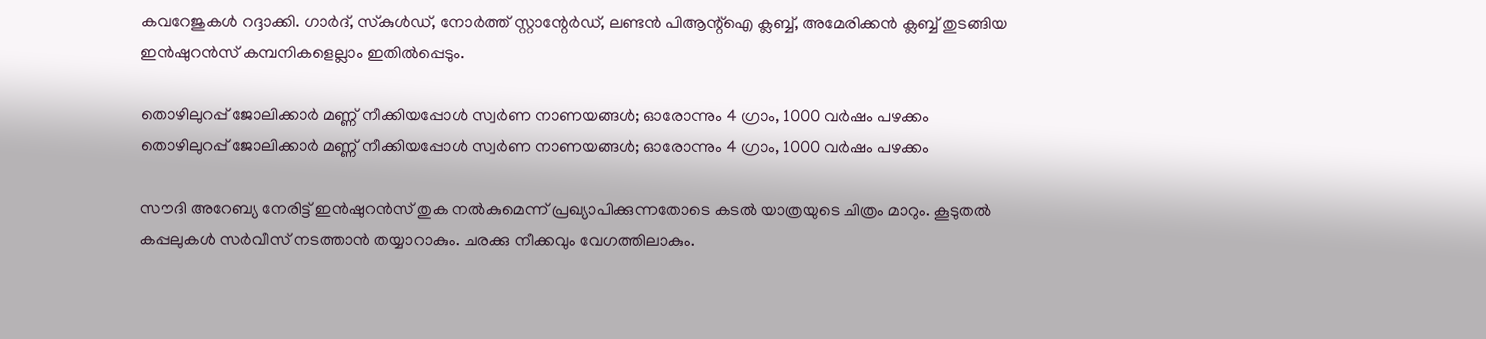കവറേജുകള്‍ റദ്ദാക്കി. ഗാര്‍ദ്, സ്‌കുള്‍ഡ്, നോര്‍ത്ത് സ്റ്റാന്റേര്‍ഡ്, ലണ്ടന്‍ പിആന്റ്‌ഐ ക്ലബ്ബ്, അമേരിക്കന്‍ ക്ലബ്ബ് തുടങ്ങിയ ഇന്‍ഷുറന്‍സ് കമ്പനികളെല്ലാം ഇതില്‍പ്പെടും.

തൊഴിലുറപ്പ് ജോലിക്കാര്‍ മണ്ണ് നീക്കിയപ്പോള്‍ സ്വര്‍ണ നാണയങ്ങള്‍; ഓരോന്നും 4 ഗ്രാം, 1000 വര്‍ഷം പഴക്കം
തൊഴിലുറപ്പ് ജോലിക്കാര്‍ മണ്ണ് നീക്കിയപ്പോള്‍ സ്വര്‍ണ നാണയങ്ങള്‍; ഓരോന്നും 4 ഗ്രാം, 1000 വര്‍ഷം പഴക്കം

സൗദി അറേബ്യ നേരിട്ട് ഇന്‍ഷുറന്‍സ് തുക നല്‍കുമെന്ന് പ്രഖ്യാപിക്കുന്നതോടെ കടല്‍ യാത്രയുടെ ചിത്രം മാറും. കൂടുതല്‍ കപ്പലുകള്‍ സര്‍വീസ് നടത്താന്‍ തയ്യാറാകും. ചരക്കു നീക്കവും വേഗത്തിലാകും.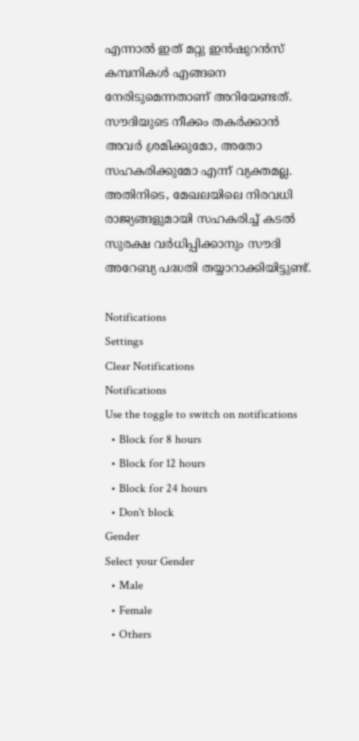എന്നാല്‍ ഇത് മറ്റു ഇന്‍ഷുറന്‍സ് കമ്പനികള്‍ എങ്ങനെ നേരിടുമെന്നതാണ് അറിയേണ്ടത്. സൗദിയുടെ നീക്കം തകര്‍ക്കാന്‍ അവര്‍ ശ്രമിക്കുമോ, അതോ സഹകരിക്കുമോ എന്ന് വ്യക്തമല്ല. അതിനിടെ, മേഖലയിലെ നിരവധി രാജ്യങ്ങളുമായി സഹകരിച്ച് കടല്‍ സുരക്ഷ വര്‍ധിപ്പിക്കാനും സൗദി അറേബ്യ പദ്ധതി തയ്യാറാക്കിയിട്ടുണ്ട്.

Notifications
Settings
Clear Notifications
Notifications
Use the toggle to switch on notifications
  • Block for 8 hours
  • Block for 12 hours
  • Block for 24 hours
  • Don't block
Gender
Select your Gender
  • Male
  • Female
  • Others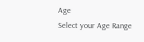Age
Select your Age Range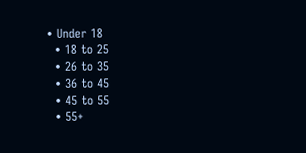• Under 18
  • 18 to 25
  • 26 to 35
  • 36 to 45
  • 45 to 55
  • 55+